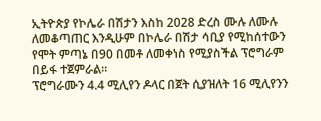ኢትዮጵያ የኮሌራ በሽታን እስከ 2028 ድረስ ሙሉ ለሙሉ ለመቆጣጠር እንዲሁም በኮሌራ በሽታ ሳቢያ የሚከሰተውን የሞት ምጣኔ በ90 በመቶ ለመቀነስ የሚያስችል ፕሮግራም በይፋ ተጀምራል።
ፕሮግራሙን 4.4 ሚሊየን ዶላር በጀት ሲያዝለት 16 ሚሊየንን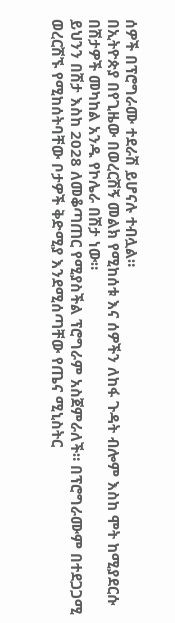ሰዎች በፕሮግራሙ ተደራሽ ይሆናሉ ተብሏል።
በኢትዮጵያ በየጊዜው በወረርሽኝ መልክ የሚከሰቱ እና ሰዎችን ለከፋ ጉዳት ብሎም እስከ ሞት ከሚያደርሱ በሽታዎች መካከል አንዱ የኮሌራ በሽታ ነው።
ይህንን በሽታ እስከ 2028 ለመቆጣጠር የሚያስችል ፕሮግራም አስጀምራለች። በፕሮግራሙም በተደጋጋሚ ወረርሽኙ የሚከሰትባቸው ቦታዎች ቅድሚያ እንደሚሰጣቸው የጤና ሚኒስትር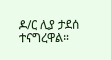ዶ/ር ሊያ ታደሰ ተናግረዋል።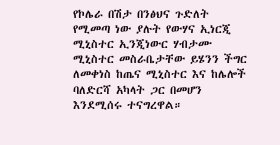የኮሌራ በሽታ በንፅህና ጉድለት የሚመጣ ነው ያሉት የውሃና ኢነርጂ ሚኒስተር ኢንጂነውር ሃብታሙ ሚኒስተር መስራቤታቸው ይሄንን ችግር ለመቀነስ ከጤና ሚኒስተር እና ከሌሎች ባለድርሻ አካላት ጋር በመሆን እንደሚሰሩ ተናግረዋል።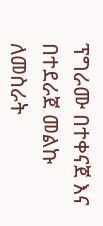ፕግራሙ በተቀናጀ እና በተደራጀ መልኩ ለመስራት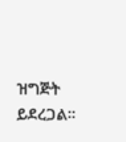ዝግጅት ይደረጋል።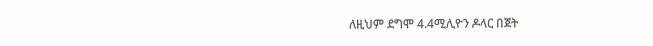ለዚህም ደግሞ 4.4ሚሊዮን ዶላር በጀት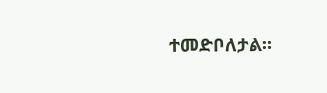ተመድቦለታል።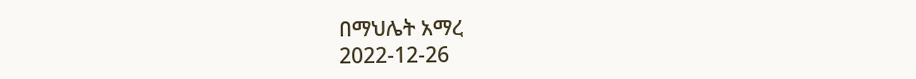በማህሌት አማረ
2022-12-26